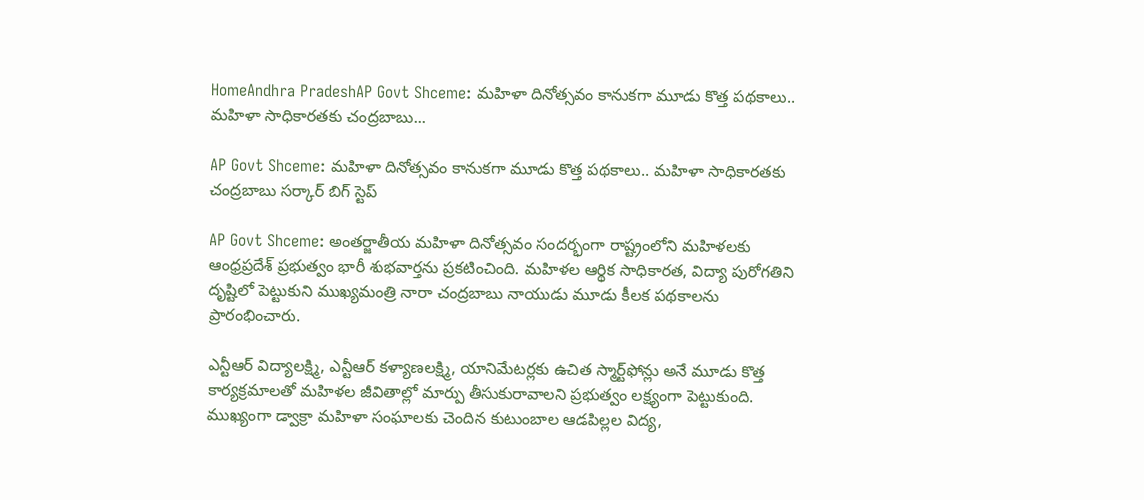HomeAndhra PradeshAP Govt Shceme: మహిళా దినోత్సవం కానుకగా మూడు కొత్త పథకాలు.. మహిళా సాధికారతకు చంద్రబాబు...

AP Govt Shceme: మహిళా దినోత్సవం కానుకగా మూడు కొత్త పథకాలు.. మహిళా సాధికారతకు చంద్రబాబు సర్కార్ బిగ్ స్టెప్

AP Govt Shceme: అంతర్జాతీయ మహిళా దినోత్సవం సందర్భంగా రాష్ట్రంలోని మహిళలకు ఆంధ్రప్రదేశ్ ప్రభుత్వం భారీ శుభవార్తను ప్రకటించింది. మహిళల ఆర్థిక సాధికారత, విద్యా పురోగతిని దృష్టిలో పెట్టుకుని ముఖ్యమంత్రి నారా చంద్రబాబు నాయుడు మూడు కీలక పథకాలను ప్రారంభించారు.

ఎన్టీఆర్ విద్యాలక్ష్మి, ఎన్టీఆర్ కళ్యాణలక్ష్మి, యానిమేటర్లకు ఉచిత స్మార్ట్‌ఫోన్లు అనే మూడు కొత్త కార్యక్రమాలతో మహిళల జీవితాల్లో మార్పు తీసుకురావాలని ప్రభుత్వం లక్ష్యంగా పెట్టుకుంది. ముఖ్యంగా డ్వాక్రా మహిళా సంఘాలకు చెందిన కుటుంబాల ఆడపిల్లల విద్య,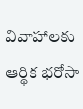వివాహాలకు ఆర్థిక భరోసా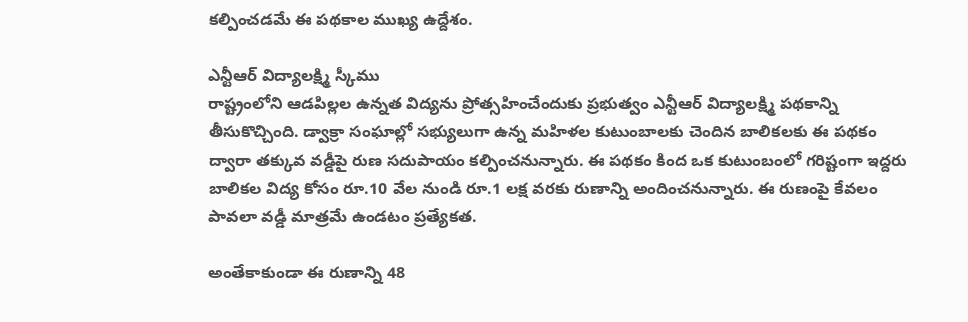కల్పించడమే ఈ పథకాల ముఖ్య ఉద్దేశం.

ఎన్టీఆర్ విద్యాలక్ష్మి స్కీము
రాష్ట్రంలోని ఆడపిల్లల ఉన్నత విద్యను ప్రోత్సహించేందుకు ప్రభుత్వం ఎన్టీఆర్ విద్యాలక్ష్మి పథకాన్ని తీసుకొచ్చింది. డ్వాక్రా సంఘాల్లో సభ్యులుగా ఉన్న మహిళల కుటుంబాలకు చెందిన బాలికలకు ఈ పథకం ద్వారా తక్కువ వడ్డీపై రుణ సదుపాయం కల్పించనున్నారు. ఈ పథకం కింద ఒక కుటుంబంలో గరిష్టంగా ఇద్దరు బాలికల విద్య కోసం రూ.10 వేల నుండి రూ.1 లక్ష వరకు రుణాన్ని అందించనున్నారు. ఈ రుణంపై కేవలం పావలా వడ్డీ మాత్రమే ఉండటం ప్రత్యేకత.

అంతేకాకుండా ఈ రుణాన్ని 48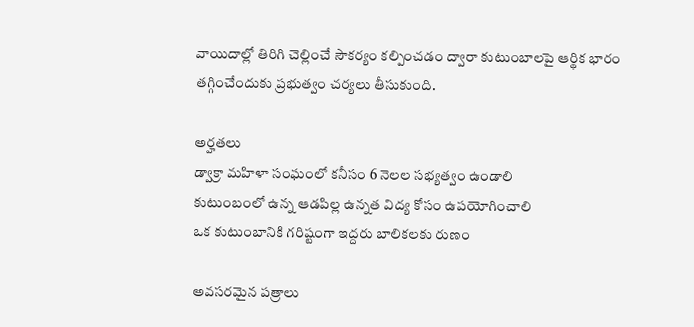వాయిదాల్లో తిరిగి చెల్లించే సౌకర్యం కల్పించడం ద్వారా కుటుంబాలపై ఆర్థిక భారం తగ్గించేందుకు ప్రభుత్వం చర్యలు తీసుకుంది.

అర్హతలు
డ్వాక్రా మహిళా సంఘంలో కనీసం 6 నెలల సభ్యత్వం ఉండాలి
కుటుంబంలో ఉన్న ఆడపిల్ల ఉన్నత విద్య కోసం ఉపయోగించాలి
ఒక కుటుంబానికి గరిష్టంగా ఇద్దరు బాలికలకు రుణం

అవసరమైన పత్రాలు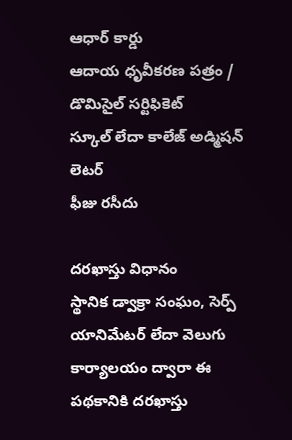ఆధార్ కార్డు
ఆదాయ ధృవీకరణ పత్రం / డొమిసైల్ సర్టిఫికెట్
స్కూల్ లేదా కాలేజ్ అడ్మిషన్ లెటర్
ఫీజు రసీదు

దరఖాస్తు విధానం
స్థానిక డ్వాక్రా సంఘం, సెర్ప్ యానిమేటర్ లేదా వెలుగు కార్యాలయం ద్వారా ఈ పథకానికి దరఖాస్తు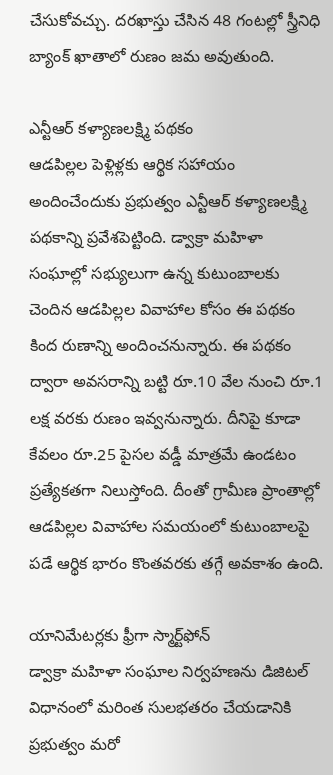చేసుకోవచ్చు. దరఖాస్తు చేసిన 48 గంటల్లో స్త్రీనిధి బ్యాంక్ ఖాతాలో రుణం జమ అవుతుంది.

ఎన్టీఆర్ కళ్యాణలక్ష్మి పథకం
ఆడపిల్లల పెళ్లిళ్లకు ఆర్థిక సహాయం అందించేందుకు ప్రభుత్వం ఎన్టీఆర్ కళ్యాణలక్ష్మి పథకాన్ని ప్రవేశపెట్టింది. డ్వాక్రా మహిళా సంఘాల్లో సభ్యులుగా ఉన్న కుటుంబాలకు చెందిన ఆడపిల్లల వివాహాల కోసం ఈ పథకం కింద రుణాన్ని అందించనున్నారు. ఈ పథకం ద్వారా అవసరాన్ని బట్టి రూ.10 వేల నుంచి రూ.1 లక్ష వరకు రుణం ఇవ్వనున్నారు. దీనిపై కూడా కేవలం రూ.25 పైసల వడ్డీ మాత్రమే ఉండటం ప్రత్యేకతగా నిలుస్తోంది. దీంతో గ్రామీణ ప్రాంతాల్లో ఆడపిల్లల వివాహాల సమయంలో కుటుంబాలపై పడే ఆర్థిక భారం కొంతవరకు తగ్గే అవకాశం ఉంది.

యానిమేటర్లకు ఫ్రీగా స్మార్ట్‌ఫోన్
డ్వాక్రా మహిళా సంఘాల నిర్వహణను డిజిటల్ విధానంలో మరింత సులభతరం చేయడానికి ప్రభుత్వం మరో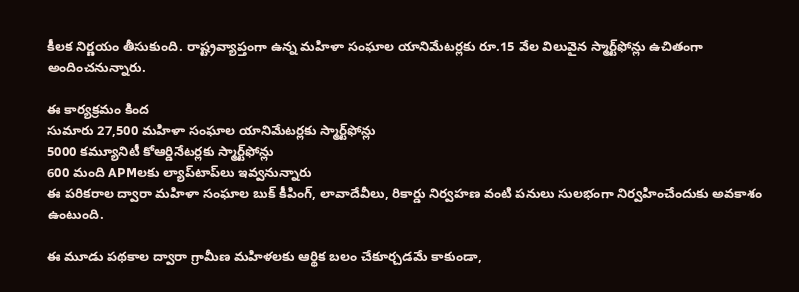కీలక నిర్ణయం తీసుకుంది. రాష్ట్రవ్యాప్తంగా ఉన్న మహిళా సంఘాల యానిమేటర్లకు రూ.15 వేల విలువైన స్మార్ట్‌ఫోన్లు ఉచితంగా అందించనున్నారు.

ఈ కార్యక్రమం కింద
సుమారు 27,500 మహిళా సంఘాల యానిమేటర్లకు స్మార్ట్‌ఫోన్లు
5000 కమ్యూనిటీ కోఆర్డినేటర్లకు స్మార్ట్‌ఫోన్లు
600 మంది APMలకు ల్యాప్‌టాప్‌లు ఇవ్వనున్నారు
ఈ పరికరాల ద్వారా మహిళా సంఘాల బుక్ కీపింగ్, లావాదేవీలు, రికార్డు నిర్వహణ వంటి పనులు సులభంగా నిర్వహించేందుకు అవకాశం ఉంటుంది.

ఈ మూడు పథకాల ద్వారా గ్రామీణ మహిళలకు ఆర్థిక బలం చేకూర్చడమే కాకుండా,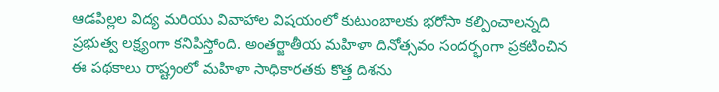ఆడపిల్లల విద్య మరియు వివాహాల విషయంలో కుటుంబాలకు భరోసా కల్పించాలన్నది ప్రభుత్వ లక్ష్యంగా కనిపిస్తోంది. అంతర్జాతీయ మహిళా దినోత్సవం సందర్భంగా ప్రకటించిన ఈ పథకాలు రాష్ట్రంలో మహిళా సాధికారతకు కొత్త దిశను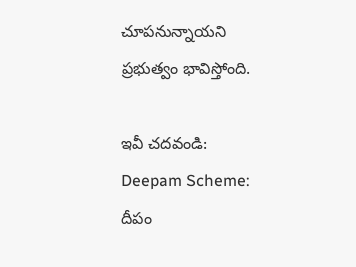చూపనున్నాయని ప్రభుత్వం భావిస్తోంది.

ఇవీ చ‌ద‌వండి: Deepam Scheme: దీపం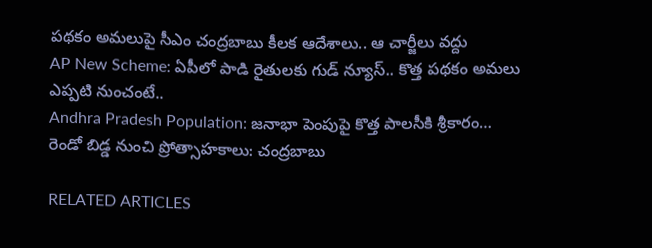పథకం అమలుపై సీఎం చంద్ర‌బాబు కీల‌క ఆదేశాలు.. ఆ చార్జీలు వ‌ద్దు
AP New Scheme: ఏపీలో పాడి రైతులకు గుడ్ న్యూస్.. కొత్త పథకం అమలు ఎప్పటి నుంచంటే..
Andhra Pradesh Population: జనాభా పెంపుపై కొత్త పాలసీకి శ్రీకారం… రెండో బిడ్డ నుంచి ప్రోత్సాహకాలు: చంద్రబాబు

RELATED ARTICLES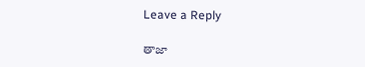Leave a Reply

తాజా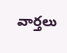వార్తలు